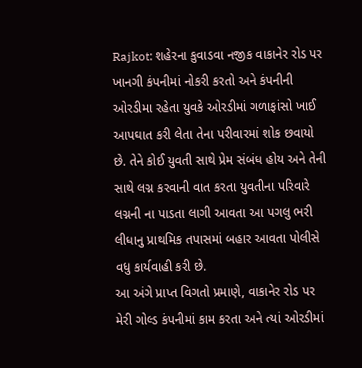Rajkot: શહેરના કુવાડવા નજીક વાકાનેર રોડ પર ખાનગી કંપનીમાં નોકરી કરતો અને કંપનીની ઓરડીમા રહેતા યુવકે ઓરડીમાં ગળાફાંસો ખાઈ આપઘાત કરી લેતા તેના પરીવારમાં શોક છવાયો છે. તેને કોઈ યુવતી સાથે પ્રેમ સંબંધ હોય અને તેની સાથે લગ્ન કરવાની વાત કરતા યુવતીના પરિવારે લગ્નની ના પાડતા લાગી આવતા આ પગલુ ભરી લીધાનુ પ્રાથમિક તપાસમાં બહાર આવતા પોલીસે વધુ કાર્યવાહી કરી છે.
આ અંગે પ્રાપ્ત વિગતો પ્રમાણે, વાકાનેર રોડ પર મેરી ગોલ્ડ કંપનીમાં કામ કરતા અને ત્યાં ઓરડીમાં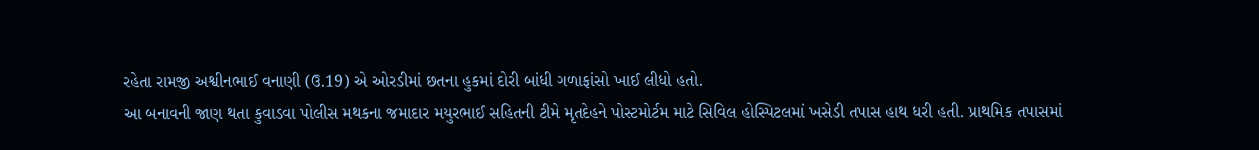રહેતા રામજી અશ્વીનભાઈ વનાણી (ઉ.19) એ ઓરડીમાં છતના હુકમાં દોરી બાંધી ગળાફાંસો ખાઈ લીધો હતો.
આ બનાવની જાણ થતા કુવાડવા પોલીસ મથકના જમાદાર મયુરભાઈ સહિતની ટીમે મૃતદેહને પોસ્ટમોર્ટમ માટે સિવિલ હોસ્પિટલમાં ખસેડી તપાસ હાથ ધરી હતી. પ્રાથમિક તપાસમાં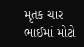મૃતક ચાર ભાઈમાં મોટો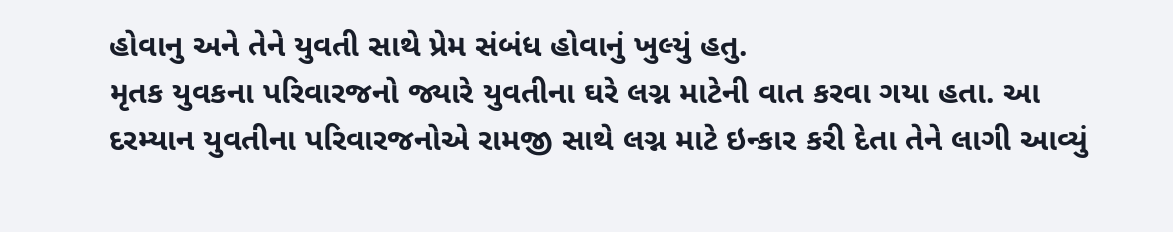હોવાનુ અને તેને યુવતી સાથે પ્રેમ સંબંધ હોવાનું ખુલ્યું હતુ.
મૃતક યુવકના પરિવારજનો જ્યારે યુવતીના ઘરે લગ્ન માટેની વાત કરવા ગયા હતા. આ દરમ્યાન યુવતીના પરિવારજનોએ રામજી સાથે લગ્ન માટે ઇન્કાર કરી દેતા તેને લાગી આવ્યું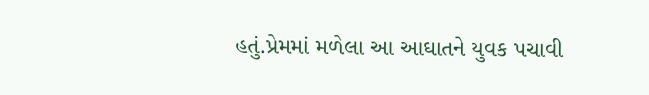હતું.પ્રેમમાં મળેલા આ આઘાતને યુવક પચાવી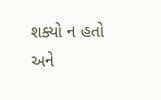શક્યો ન હતો અને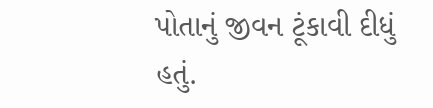પોતાનું જીવન ટૂંકાવી દીધું હતું.